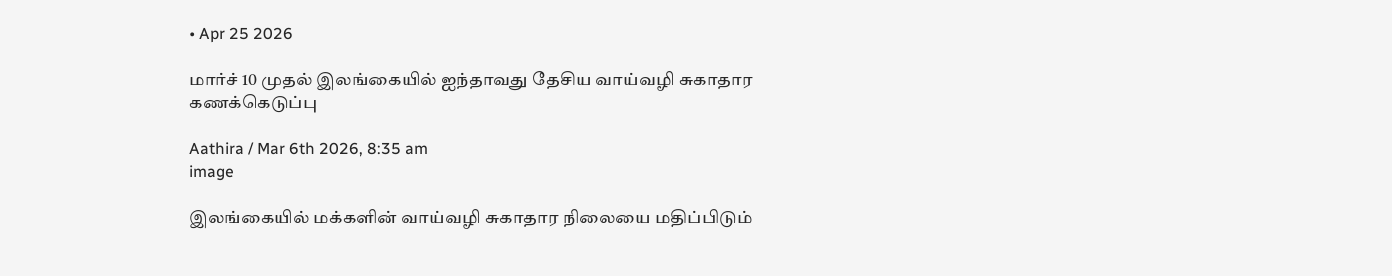• Apr 25 2026

மார்ச் 10 முதல் இலங்கையில் ஐந்தாவது தேசிய வாய்வழி சுகாதார கணக்கெடுப்பு

Aathira / Mar 6th 2026, 8:35 am
image

இலங்கையில் மக்களின் வாய்வழி சுகாதார நிலையை மதிப்பிடும்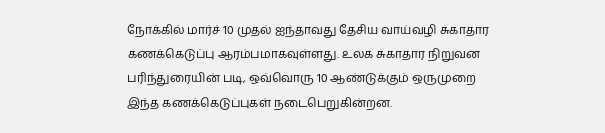நோக்கில் மார்ச் 10 முதல் ஐந்தாவது தேசிய வாய்வழி சுகாதார கணக்கெடுப்பு ஆரம்பமாகவுள்ளது. உலக சுகாதார நிறுவன பரிந்துரையின் படி, ஒவ்வொரு 10 ஆண்டுக்கும் ஒருமுறை இந்த கணக்கெடுப்புகள் நடைபெறுகின்றன.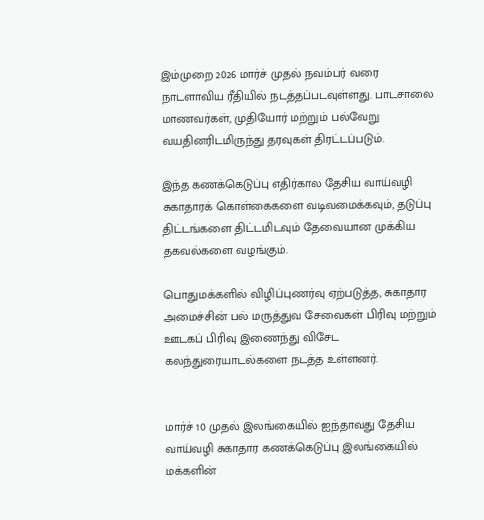இம்முறை 2026 மார்ச் முதல் நவம்பர் வரை நாடளாவிய ரீதியில் நடத்தப்படவுள்ளது. பாடசாலை மாணவர்கள், முதியோர் மற்றும் பல்வேறு வயதினரிடமிருந்து தரவுகள் திரட்டப்படும்.

இந்த கணக்கெடுப்பு எதிர்கால தேசிய வாய்வழி சுகாதாரக் கொள்கைகளை வடிவமைக்கவும், தடுப்பு திட்டங்களை திட்டமிடவும் தேவையான முக்கிய தகவல்களை வழங்கும்.

பொதுமக்களில் விழிப்புணர்வு ஏற்படுத்த, சுகாதார அமைச்சின் பல் மருத்துவ சேவைகள் பிரிவு மற்றும் ஊடகப் பிரிவு இணைந்து விசேட கலந்துரையாடல்களை நடத்த உள்ளனர்.


மார்ச் 10 முதல் இலங்கையில் ஐந்தாவது தேசிய வாய்வழி சுகாதார கணக்கெடுப்பு இலங்கையில் மக்களின்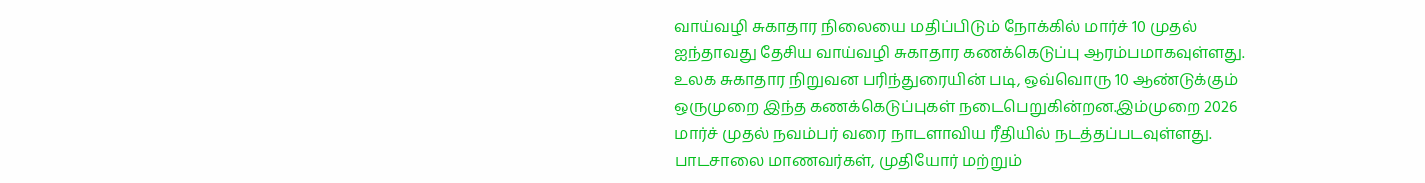வாய்வழி சுகாதார நிலையை மதிப்பிடும் நோக்கில் மார்ச் 10 முதல் ஐந்தாவது தேசிய வாய்வழி சுகாதார கணக்கெடுப்பு ஆரம்பமாகவுள்ளது. உலக சுகாதார நிறுவன பரிந்துரையின் படி, ஒவ்வொரு 10 ஆண்டுக்கும் ஒருமுறை இந்த கணக்கெடுப்புகள் நடைபெறுகின்றன.இம்முறை 2026 மார்ச் முதல் நவம்பர் வரை நாடளாவிய ரீதியில் நடத்தப்படவுள்ளது. பாடசாலை மாணவர்கள், முதியோர் மற்றும்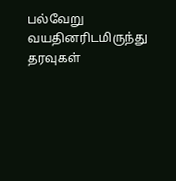பல்வேறு வயதினரிடமிருந்து தரவுகள்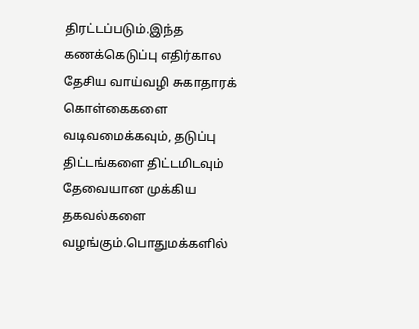திரட்டப்படும்.இந்த கணக்கெடுப்பு எதிர்கால தேசிய வாய்வழி சுகாதாரக் கொள்கைகளை வடிவமைக்கவும், தடுப்பு திட்டங்களை திட்டமிடவும் தேவையான முக்கிய தகவல்களை வழங்கும்.பொதுமக்களில்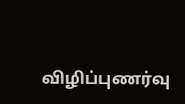விழிப்புணர்வு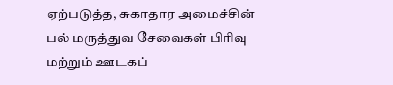ஏற்படுத்த, சுகாதார அமைச்சின் பல் மருத்துவ சேவைகள் பிரிவு மற்றும் ஊடகப்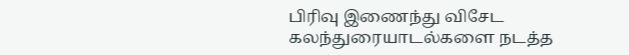பிரிவு இணைந்து விசேட கலந்துரையாடல்களை நடத்த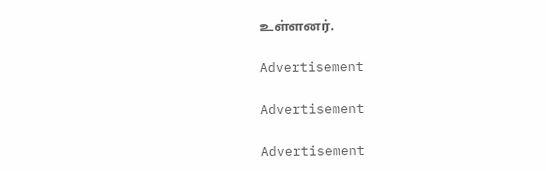உள்ளனர்.

Advertisement

Advertisement

Advertisement